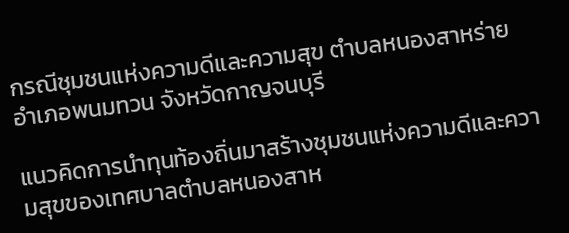กรณีชุมชนแห่งความดีและความสุข ตำบลหนองสาหร่าย อำเภอพนมทวน จังหวัดกาญจนบุรี

แนวคิดการนำทุนท้องถิ่นมาสร้างชุมชนแห่งความดีและความสุขของเทศบาลตำบลหนองสาห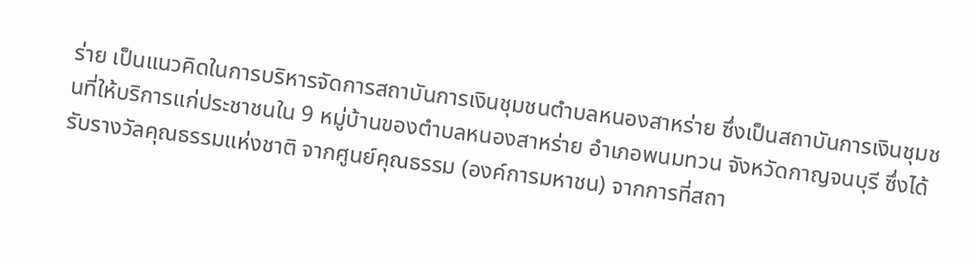ร่าย เป็นแนวคิดในการบริหารจัดการสถาบันการเงินชุมชนตำบลหนองสาหร่าย ซึ่งเป็นสถาบันการเงินชุมชนที่ให้บริการแก่ประชาชนใน 9 หมู่บ้านของตำบลหนองสาหร่าย อำเภอพนมทวน จังหวัดกาญจนบุรี ซึ่งได้รับรางวัลคุณธรรมแห่งชาติ จากศูนย์คุณธรรม (องค์การมหาชน) จากการที่สถา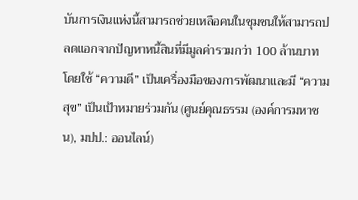บันการเงินแห่งนี้สามารถช่วยเหลือคนในชุมชนให้สามารถปลดแอกจากปัญหาหนี้สินที่มีมูลค่ารวมกว่า 100 ล้านบาท โดยใช้ “ความดี” เป็นเครื่องมือของการพัฒนาและมี “ความสุข” เป็นเป้าหมายร่วมกัน (ศูนย์คุณธรรม (องค์การมหาชน), มปป.: ออนไลน์)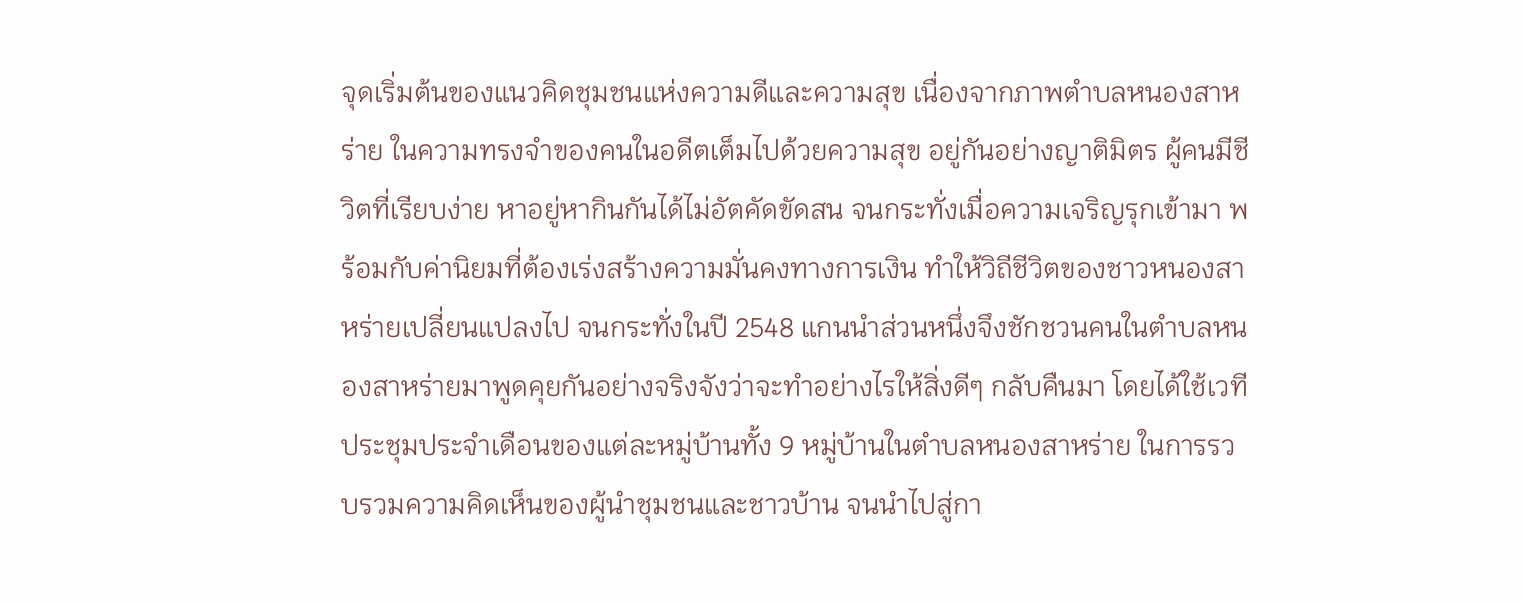จุดเริ่มต้นของแนวคิดชุมชนแห่งความดีและความสุข เนื่องจากภาพตำบลหนองสาหร่าย ในความทรงจำของคนในอดีตเต็มไปด้วยความสุข อยู่กันอย่างญาติมิตร ผู้คนมีชีวิตที่เรียบง่าย หาอยู่หากินกันได้ไม่อัตคัดขัดสน จนกระทั่งเมื่อความเจริญรุกเข้ามา พร้อมกับค่านิยมที่ต้องเร่งสร้างความมั่นคงทางการเงิน ทำให้วิถีชีวิตของชาวหนองสาหร่ายเปลี่ยนแปลงไป จนกระทั่งในปี 2548 แกนนำส่วนหนึ่งจึงชักชวนคนในตำบลหนองสาหร่ายมาพูดคุยกันอย่างจริงจังว่าจะทำอย่างไรให้สิ่งดีๆ กลับคืนมา โดยได้ใช้เวทีประชุมประจำเดือนของแต่ละหมู่บ้านทั้ง 9 หมู่บ้านในตำบลหนองสาหร่าย ในการรวบรวมความคิดเห็นของผู้นำชุมชนและชาวบ้าน จนนำไปสู่กา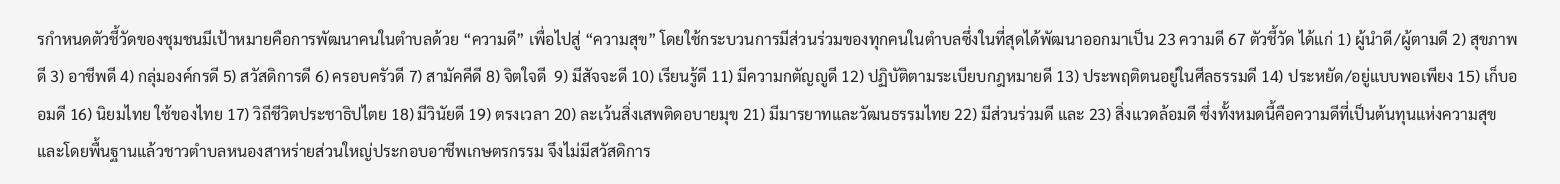รกำหนดตัวชี้วัดของชุมชนมีเป้าหมายคือการพัฒนาคนในตำบลด้วย “ความดี” เพื่อไปสู่ “ความสุข” โดยใช้กระบวนการมีส่วนร่วมของทุกคนในตำบลซึ่งในที่สุดได้พัฒนาออกมาเป็น 23 ความดี 67 ตัวชี้วัด ได้แก่ 1) ผู้นำดี/ผู้ตามดี 2) สุขภาพดี 3) อาชีพดี 4) กลุ่มองค์กรดี 5) สวัสดิการดี 6) ครอบครัวดี 7) สามัคคีดี 8) จิตใจดี  9) มีสัจจะดี 10) เรียนรู้ดี 11) มีความกตัญญูดี 12) ปฏิบัติตามระเบียบกฎหมายดี 13) ประพฤติตนอยู่ในศีลธรรมดี 14) ประหยัด/อยู่แบบพอเพียง 15) เก็บออมดี 16) นิยมไทย ใช้ของไทย 17) วิถีชีวิตประชาธิปไตย 18) มีวินัยดี 19) ตรงเวลา 20) ละเว้นสิ่งเสพติดอบายมุข 21) มีมารยาทและวัฒนธรรมไทย 22) มีส่วนร่วมดี และ 23) สิ่งแวดล้อมดี ซึ่งทั้งหมดนี้คือความดีที่เป็นต้นทุนแห่งความสุข และโดยพื้นฐานแล้วชาวตำบลหนองสาหร่ายส่วนใหญ่ประกอบอาชีพเกษตรกรรม จึงไม่มีสวัสดิการ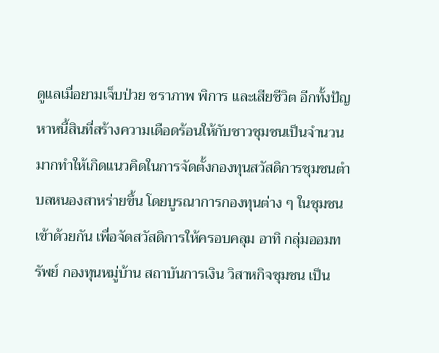ดูแลเมื่อยามเจ็บป่วย ชราภาพ พิการ และเสียชีวิต อีกทั้งปัญหาหนี้สินที่สร้างความเดือดร้อนให้กับชาวชุมชนเป็นจำนวนมากทำให้เกิดแนวคิดในการจัดตั้งกองทุนสวัสดิการชุมชนตำบลหนองสาหร่ายขึ้น โดยบูรณาการกองทุนต่าง ๆ ในชุมชนเข้าด้วยกัน เพื่อจัดสวัสดิการให้ครอบคลุม อาทิ กลุ่มออมทรัพย์ กองทุนหมู่บ้าน สถาบันการเงิน วิสาหกิจชุมชน เป็น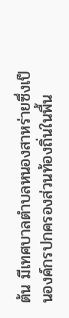ต้น มีเทศบาลตำบลหนองสาหร่ายซึ่งเป็นองค์กรปกครองส่วนท้องถิ่นในพื้น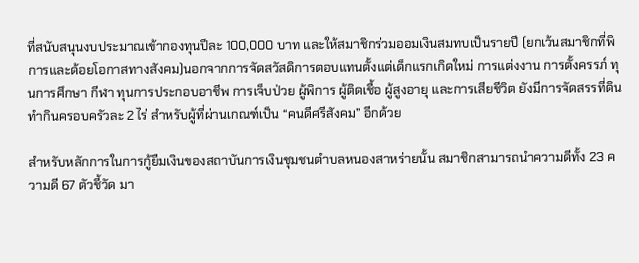ที่สนับสนุนงบประมาณเข้ากองทุนปีละ 100,000 บาท และให้สมาชิกร่วมออมเงินสมทบเป็นรายปี (ยกเว้นสมาชิกที่พิการและด้อยโอกาสทางสังคม)นอกจากการจัดสวัสดิการตอบแทนตั้งแต่เด็กแรกเกิดใหม่ การแต่งงาน การตั้งครรภ์ ทุนการศึกษา กีฬา ทุนการประกอบอาชีพ การเจ็บป่วย ผู้พิการ ผู้ติดเชื้อ ผู้สูงอายุ และการเสียชีวิต ยังมีการจัดสรรที่ดินทำกินครอบครัวละ 2 ไร่ สำหรับผู้ที่ผ่านเกณฑ์เป็น “คนดีศรีสังคม” อีกด้วย

สำหรับหลักการในการกู้ยืมเงินของสถาบันการเงินชุมชนตำบลหนองสาหร่ายนั้น สมาชิกสามารถนำความดีทั้ง 23 ความดี 67 ตัวชี้วัด มา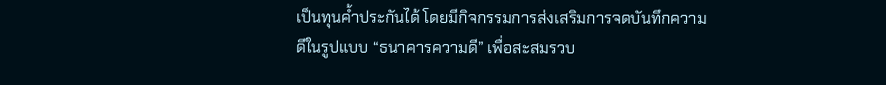เป็นทุนค้ำประกันได้ โดยมีกิจกรรมการส่งเสริมการจดบันทึกความดีในรูปแบบ “ธนาคารความดี” เพื่อสะสมรวบ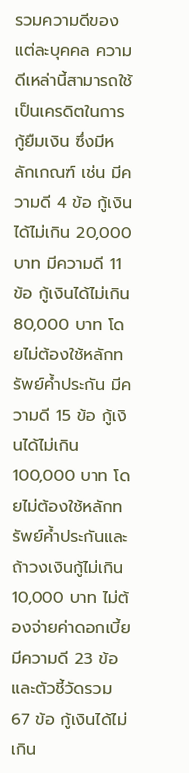รวมความดีของแต่ละบุคคล ความดีเหล่านี้สามารถใช้เป็นเครดิตในการกู้ยืมเงิน ซึ่งมีหลักเกณฑ์ เช่น มีความดี 4 ข้อ กู้เงินได้ไม่เกิน 20,000 บาท มีความดี 11 ข้อ กู้เงินได้ไม่เกิน 80,000 บาท โดยไม่ต้องใช้หลักทรัพย์ค้ำประกัน มีความดี 15 ข้อ กู้เงินได้ไม่เกิน 100,000 บาท โดยไม่ต้องใช้หลักทรัพย์ค้ำประกันและถ้าวงเงินกู้ไม่เกิน 10,000 บาท ไม่ต้องจ่ายค่าดอกเบี้ย  มีความดี 23 ข้อ และตัวชี้วัดรวม 67 ข้อ กู้เงินได้ไม่เกิน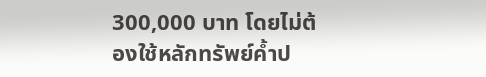300,000 บาท โดยไม่ต้องใช้หลักทรัพย์ค้ำป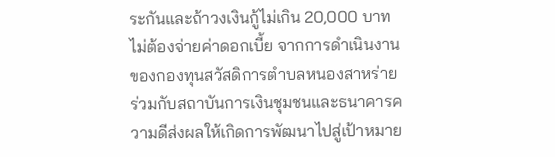ระกันและถ้าวงเงินกู้ไม่เกิน 20,000 บาท ไม่ต้องจ่ายค่าดอกเบี้ย จากการดำเนินงานของกองทุนสวัสดิการตำบลหนองสาหร่ายร่วมกับสถาบันการเงินชุมชนและธนาคารความดีส่งผลให้เกิดการพัฒนาไปสู่เป้าหมาย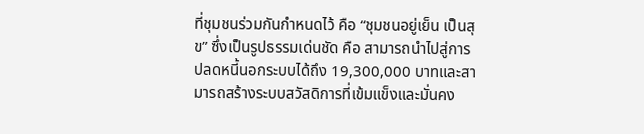ที่ชุมชนร่วมกันกำหนดไว้ คือ “ชุมชนอยู่เย็น เป็นสุข” ซึ่งเป็นรูปธรรมเด่นชัด คือ สามารถนำไปสู่การปลดหนี้นอกระบบได้ถึง 19,300,000 บาทและสามารถสร้างระบบสวัสดิการที่เข้มแข็งและมั่นคง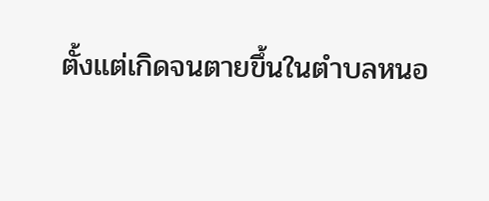ตั้งแต่เกิดจนตายขึ้นในตำบลหนอ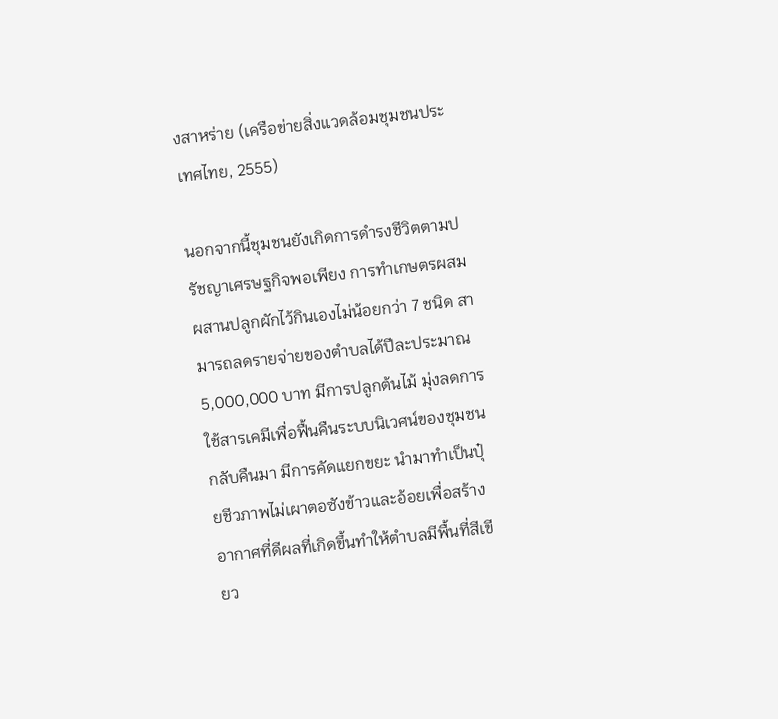งสาหร่าย (เครือข่ายสิ่งแวดล้อมชุมชนประเทศไทย, 2555)

นอกจากนี้ชุมชนยังเกิดการดำรงชีวิตตามปรัชญาเศรษฐกิจพอเพียง การทำเกษตรผสมผสานปลูกผักไว้กินเองไม่น้อยกว่า 7 ชนิด สามารถลดรายจ่ายของตำบลได้ปีละประมาณ 5,000,000 บาท มีการปลูกต้นไม้ มุ่งลดการใช้สารเคมีเพื่อฟื้นคืนระบบนิเวศน์ของชุมชนกลับคืนมา มีการคัดแยกขยะ นำมาทำเป็นปุ๋ยชีวภาพไม่เผาตอซังข้าวและอ้อยเพื่อสร้างอากาศที่ดีผลที่เกิดขึ้นทำให้ตำบลมีพื้นที่สีเขียว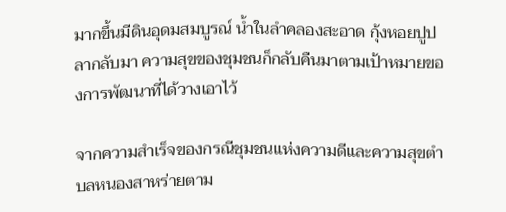มากขึ้นมีดินอุดมสมบูรณ์ น้ำในลำคลองสะอาด กุ้งหอยปูปลากลับมา ความสุขของชุมชนก็กลับคืนมาตามเป้าหมายของการพัฒนาที่ได้วางเอาไว้

จากความสำเร็จของกรณีชุมชนแห่งความดีและความสุขตำบลหนองสาหร่ายตาม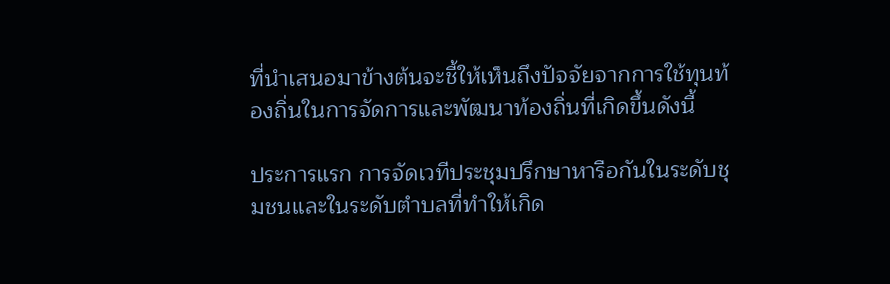ที่นำเสนอมาข้างต้นจะชี้ให้เห็นถึงปัจจัยจากการใช้ทุนท้องถิ่นในการจัดการและพัฒนาท้องถิ่นที่เกิดขึ้นดังนี้

ประการแรก การจัดเวทีประชุมปรึกษาหารือกันในระดับชุมชนและในระดับตำบลที่ทำให้เกิด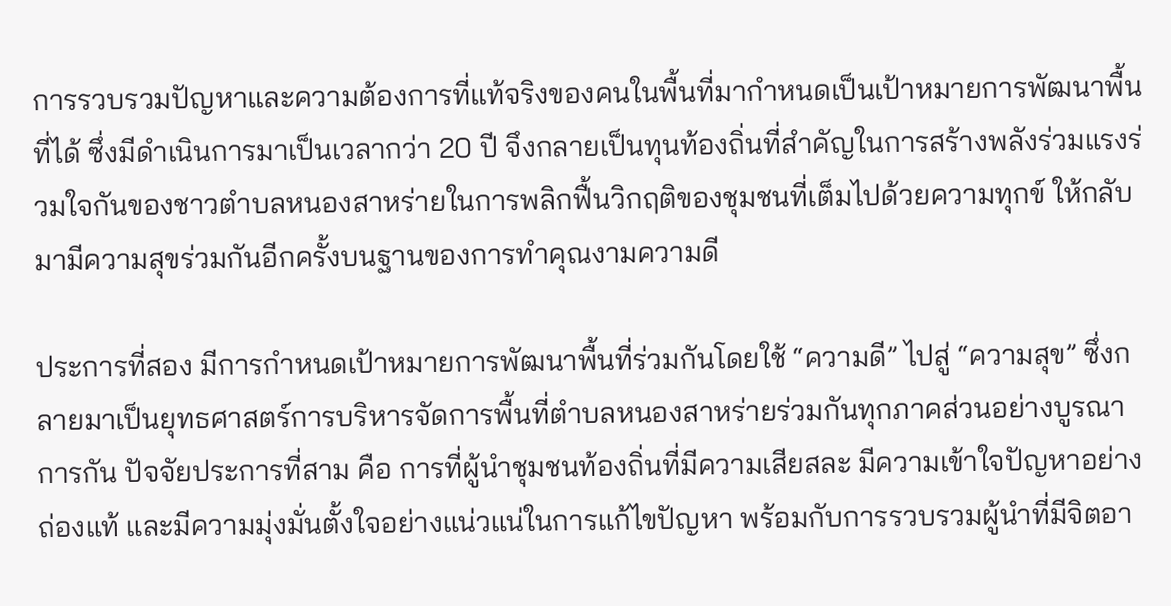การรวบรวมปัญหาและความต้องการที่แท้จริงของคนในพื้นที่มากำหนดเป็นเป้าหมายการพัฒนาพื้นที่ได้ ซึ่งมีดำเนินการมาเป็นเวลากว่า 20 ปี จึงกลายเป็นทุนท้องถิ่นที่สำคัญในการสร้างพลังร่วมแรงร่วมใจกันของชาวตำบลหนองสาหร่ายในการพลิกฟื้นวิกฤติของชุมชนที่เต็มไปด้วยความทุกข์ ให้กลับมามีความสุขร่วมกันอีกครั้งบนฐานของการทำคุณงามความดี

ประการที่สอง มีการกำหนดเป้าหมายการพัฒนาพื้นที่ร่วมกันโดยใช้ “ความดี” ไปสู่ “ความสุข” ซึ่งกลายมาเป็นยุทธศาสตร์การบริหารจัดการพื้นที่ตำบลหนองสาหร่ายร่วมกันทุกภาคส่วนอย่างบูรณาการกัน ปัจจัยประการที่สาม คือ การที่ผู้นำชุมชนท้องถิ่นที่มีความเสียสละ มีความเข้าใจปัญหาอย่างถ่องแท้ และมีความมุ่งมั่นตั้งใจอย่างแน่วแน่ในการแก้ไขปัญหา พร้อมกับการรวบรวมผู้นำที่มีจิตอา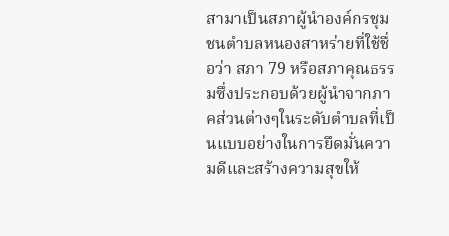สามาเป็นสภาผู้นำองค์กรชุมชนตำบลหนองสาหร่ายที่ใช้ชื่อว่า สภา 79 หรือสภาคุณธรรมซึ่งประกอบด้วยผู้นำจากภาคส่วนต่างๆในระดับตำบลที่เป็นแบบอย่างในการยึดมั่นความดีและสร้างความสุขให้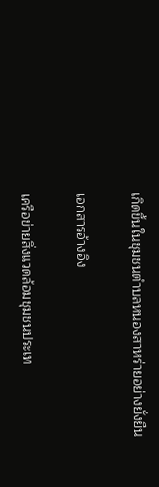เกิดขึ้นในชุมชนตำบลหนองสาหร่ายอย่างยั่งยืน

เอกสารอ้างอิง

เครือข่ายสิ่งแวดล้อมชุมชนประเท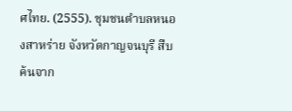ศไทย. (2555). ชุมชนตำบลหนองสาหร่าย จังหวัดกาญจนบุรี สืบค้นจาก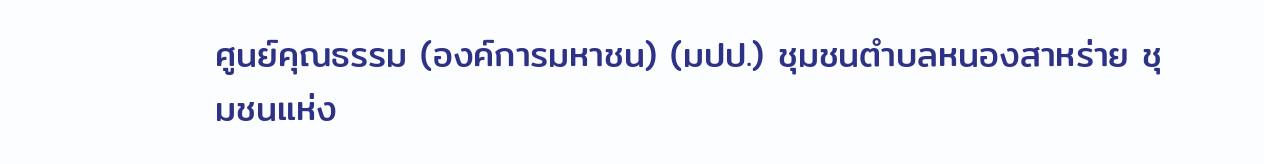ศูนย์คุณธรรม (องค์การมหาชน) (มปป.) ชุมชนตำบลหนองสาหร่าย ชุมชนแห่ง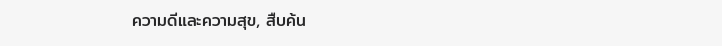ความดีและความสุข, สืบค้น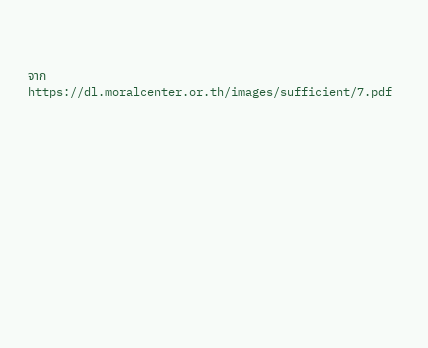จาก  https://dl.moralcenter.or.th/images/sufficient/7.pdf